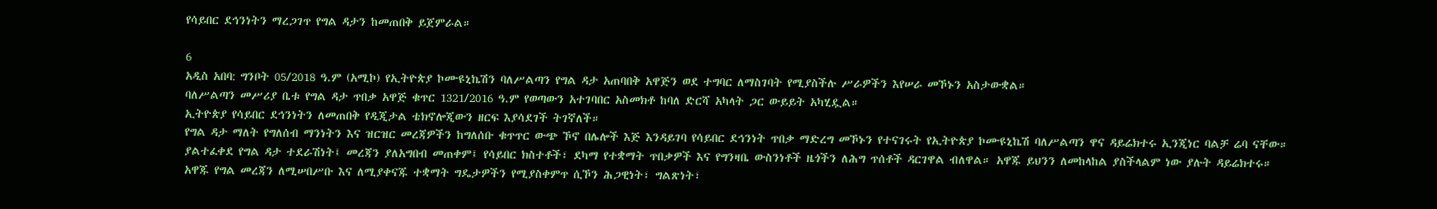የሳይበር ደኅንነትን ማረጋገጥ የግል ዳታን ከመጠበቅ ይጀምራል።

6
አዲስ አበባ: ግንቦት 05/2018 ዓ.ም (አሚኮ) የኢትዮጵያ ኮሙዩኒኬሽን ባለሥልጣን የግል ዳታ አጠባበቅ አዋጅን ወደ ተግባር ለማስገባት የሚያስችሉ ሥራዎችን እየሠራ መኾኑን አስታውቋል።
ባለሥልጣን መሥሪያ ቤቱ የግል ዳታ ጥበቃ አዋጅ ቁጥር 1321/2016 ዓ.ም የወጣውን አተገባበር አስመክቶ ከባለ ድርሻ አካላት ጋር ውይይት አካሂዷል።
ኢትዮጵያ የሳይበር ደኅንነትን ለመጠበቅ የዲጂታል ቴክኖሎጂውን ዘርፍ እያሳደገች ትገኛለች።
የግል ዳታ ማለት የግለሰብ ማንነትን እና ዝርዝር መረጃዎችን ከግለሰቡ ቁጥጥር ውጭ ኾኖ በሌሎች እጅ እንዳይገባ የሳይበር ደኅንነት ጥበቃ ማድረግ መኾኑን የተናገሩት የኢትዮጵያ ኮሙዩኒኬሽ ባለሥልጣን ዋና ዳይሬክተሩ ኢንጂነር ባልቻ ሬባ ናቸው።
ያልተፈቀደ የግል ዳታ ተደራሽነት፤ መረጃን ያለአግበብ መጠቀም፤ የሳይበር ክስተቶች፣ ደካማ የተቋማት ጥበቃዎች እና የግንዛቤ ውስንነቶች ዜጎችን ለሕግ ጥሰቶች ዳርገዋል ብለዋል። አዋጁ ይህንን ለመከላከል ያስችላልም ነው ያሉት ዳይሬክተሩ።
አዋጁ የግል መረጃን ለሚሠበሥቡ እና ለሚያቀናጁ ተቋማት ግዴታዎችን የሚያስቀምጥ ሲኾን ሕጋዊነት፣ ግልጽነት፣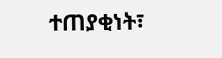ተጠያቂነት፣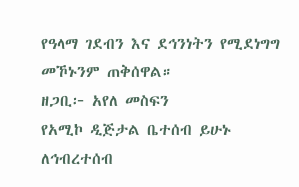የዓላማ ገደብን እና ደኅንነትን የሚደነግግ መኾኑንም ጠቅሰዋል።
ዘጋቢ፦ አየለ መስፍን
የአሚኮ ዲጅታል ቤተሰብ ይሁኑ
ለኅብረተሰብ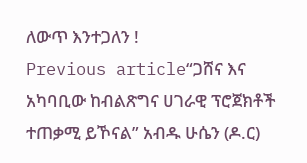ለውጥ እንተጋለን !
Previous article“ጋሸና እና አካባቢው ከብልጽግና ሀገራዊ ፕሮጀክቶች ተጠቃሚ ይኾናል” አብዱ ሁሴን (ዶ.ር)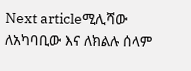Next articleሚሊሻው ለአካባቢው እና ለክልሉ ሰላም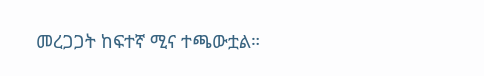መረጋጋት ከፍተኛ ሚና ተጫውቷል።